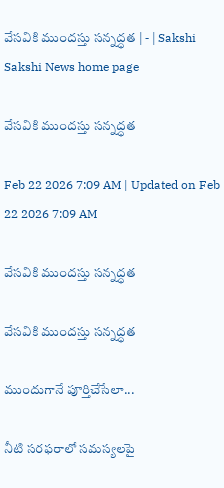వేసవికి ముందస్తు సన్నద్ధత | - | Sakshi
Sakshi News home page

వేసవికి ముందస్తు సన్నద్ధత

Feb 22 2026 7:09 AM | Updated on Feb 22 2026 7:09 AM

వేసవికి ముందస్తు సన్నద్ధత

వేసవికి ముందస్తు సన్నద్ధత

ముందుగానే పూర్తిచేసేలా...

నీటి సరఫరాలో సమస్యలపై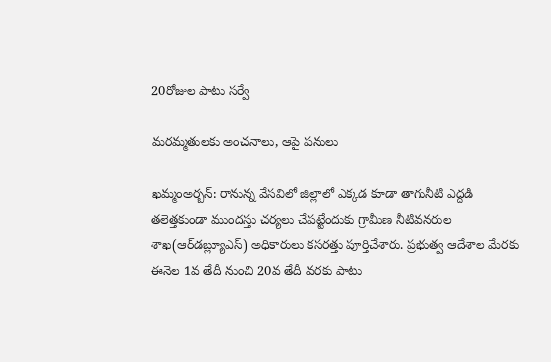20రోజుల పాటు సర్వే

మరమ్మతులకు అంచనాలు, ఆపై పనులు

ఖమ్మంఅర్బన్‌: రానున్న వేసవిలో జిల్లాలో ఎక్కడ కూడా తాగునీటి ఎద్దడి తలెత్తకుండా ముందస్తు చర్యలు చేపట్టేందుకు గ్రామీణ నీటివనరుల శాఖ(ఆర్‌డబ్ల్యూఎస్‌) అధికారులు కసరత్తు పూర్తిచేశారు. ప్రభుత్వ ఆదేశాల మేరకు ఈనెల 1వ తేదీ నుంచి 20వ తేదీ వరకు పాటు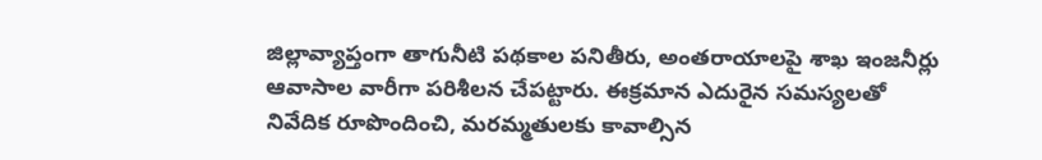జిల్లావ్యాప్తంగా తాగునీటి పథకాల పనితీరు, అంతరాయాలపై శాఖ ఇంజనీర్లు ఆవాసాల వారీగా పరిశీలన చేపట్టారు. ఈక్రమాన ఎదురైన సమస్యలతో నివేదిక రూపొందించి, మరమ్మతులకు కావాల్సిన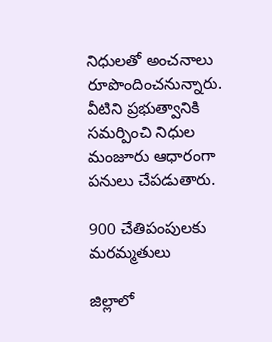నిధులతో అంచనాలు రూపొందించనున్నారు. వీటిని ప్రభుత్వానికి సమర్పించి నిధుల మంజూరు ఆధారంగా పనులు చేపడుతారు.

900 చేతిపంపులకు మరమ్మతులు

జిల్లాలో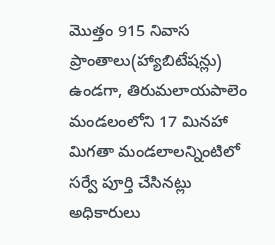మొత్తం 915 నివాస ప్రాంతాలు(హ్యాబిటేషన్లు) ఉండగా, తిరుమలాయపాలెం మండలంలోని 17 మినహా మిగతా మండలాలన్నింటిలో సర్వే పూర్తి చేసినట్లు అధికారులు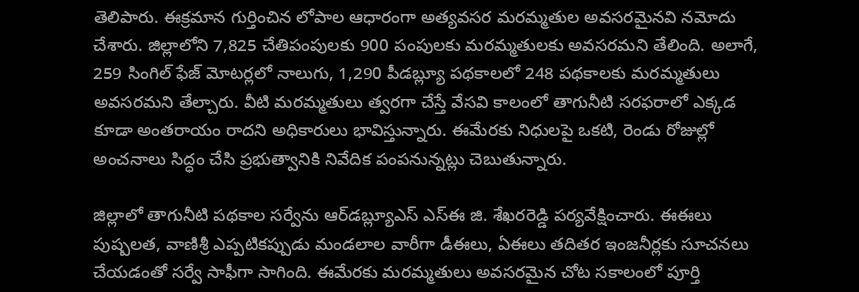తెలిపారు. ఈక్రమాన గుర్తించిన లోపాల ఆధారంగా అత్యవసర మరమ్మతుల అవసరమైనవి నమోదు చేశారు. జిల్లాలోని 7,825 చేతిపంపులకు 900 పంపులకు మరమ్మతులకు అవసరమని తేలింది. అలాగే, 259 సింగిల్‌ ఫేజ్‌ మోటర్లలో నాలుగు, 1,290 పీడబ్ల్యూ పథకాలలో 248 పథకాలకు మరమ్మతులు అవసరమని తేల్చారు. వీటి మరమ్మతులు త్వరగా చేస్తే వేసవి కాలంలో తాగునీటి సరఫరాలో ఎక్కడ కూడా అంతరాయం రాదని అధికారులు భావిస్తున్నారు. ఈమేరకు నిధులపై ఒకటి, రెండు రోజుల్లో అంచనాలు సిద్ధం చేసి ప్రభుత్వానికి నివేదిక పంపనున్నట్లు చెబుతున్నారు.

జిల్లాలో తాగునీటి పథకాల సర్వేను ఆర్‌డబ్ల్యూఎస్‌ ఎస్‌ఈ జి. శేఖరరెడ్డి పర్యవేక్షించారు. ఈఈలు పుష్పలత, వాణిశ్రీ ఎప్పటికప్పుడు మండలాల వారీగా డీఈలు, ఏఈలు తదితర ఇంజనీర్లకు సూచనలు చేయడంతో సర్వే సాఫీగా సాగింది. ఈమేరకు మరమ్మతులు అవసరమైన చోట సకాలంలో పూర్తి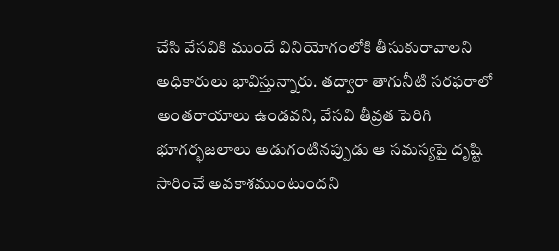చేసి వేసవికి ముందే వినియోగంలోకి తీసుకురావాలని అధికారులు భావిస్తున్నారు. తద్వారా తాగునీటి సరఫరాలో అంతరాయాలు ఉండవని, వేసవి తీవ్రత పెరిగి భూగర్భజలాలు అడుగంటినప్పుడు ఆ సమస్యపై దృష్టి సారించే అవకాశముంటుందని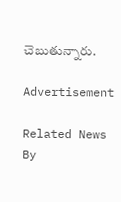చెబుతున్నారు.

Advertisement

Related News By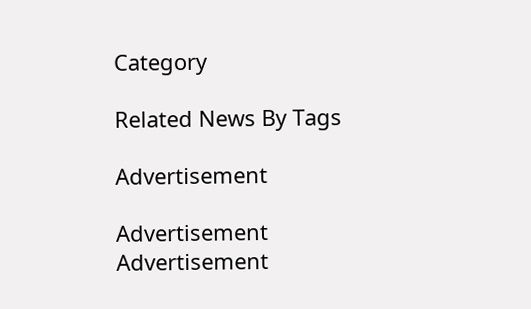Category

Related News By Tags

Advertisement

Advertisement
Advertisement